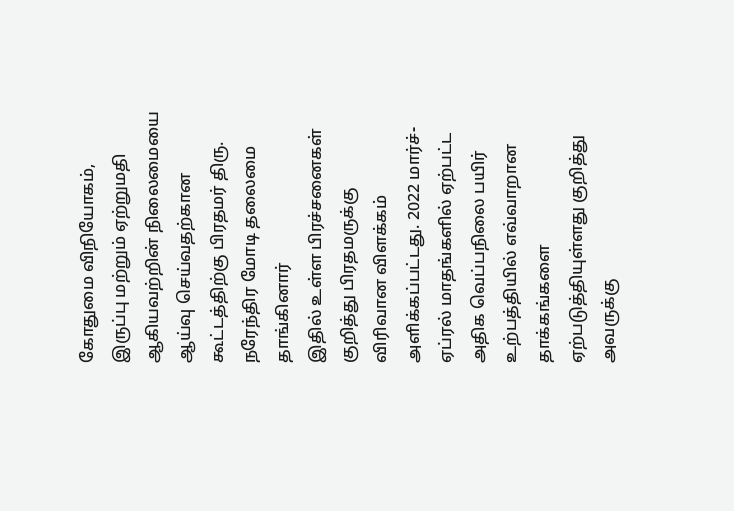கோதுமை விநியோகம், இருப்பு மற்றும் ஏற்றுமதி ஆகியவற்றின் நிலைமையை ஆய்வு செய்வதற்கான கூட்டத்திற்கு பிரதமர் திரு. நரேந்திர மோடி தலைமை தாங்கினார்
இதில் உள்ள பிரச்சனைகள் குறித்து பிரதமருக்கு விரிவான விளக்கம் அளிக்கப்பட்டது. 2022 மார்ச்-ஏப்ரல் மாதங்களில் ஏற்பட்ட அதிக வெப்பநிலை பயிர் உற்பத்தியில் எவ்வாறான தாக்கங்களை ஏற்படுத்தியுள்ளது குறித்து அவருக்கு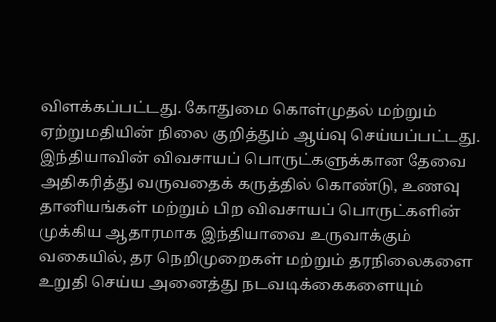விளக்கப்பட்டது. கோதுமை கொள்முதல் மற்றும் ஏற்றுமதியின் நிலை குறித்தும் ஆய்வு செய்யப்பட்டது.
இந்தியாவின் விவசாயப் பொருட்களுக்கான தேவை அதிகரித்து வருவதைக் கருத்தில் கொண்டு, உணவு தானியங்கள் மற்றும் பிற விவசாயப் பொருட்களின் முக்கிய ஆதாரமாக இந்தியாவை உருவாக்கும் வகையில், தர நெறிமுறைகள் மற்றும் தரநிலைகளை உறுதி செய்ய அனைத்து நடவடிக்கைகளையும்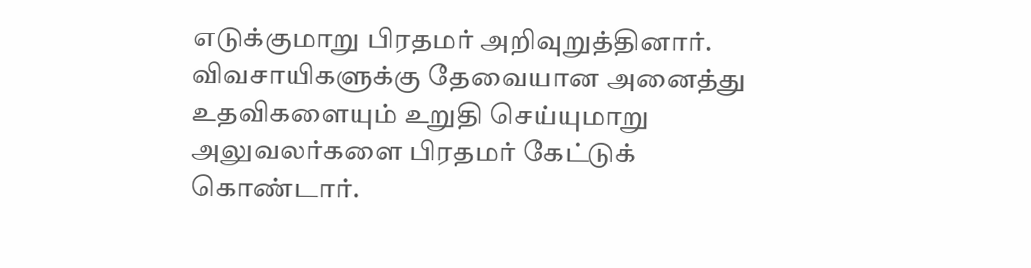எடுக்குமாறு பிரதமர் அறிவுறுத்தினார். விவசாயிகளுக்கு தேவையான அனைத்து உதவிகளையும் உறுதி செய்யுமாறு அலுவலர்களை பிரதமர் கேட்டுக் கொண்டார்.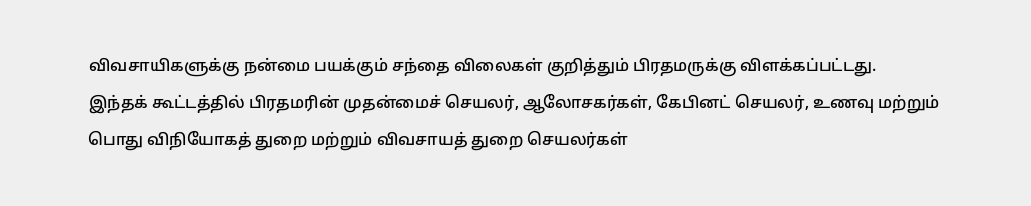விவசாயிகளுக்கு நன்மை பயக்கும் சந்தை விலைகள் குறித்தும் பிரதமருக்கு விளக்கப்பட்டது.
இந்தக் கூட்டத்தில் பிரதமரின் முதன்மைச் செயலர், ஆலோசகர்கள், கேபினட் செயலர், உணவு மற்றும் பொது விநியோகத் துறை மற்றும் விவசாயத் துறை செயலர்கள்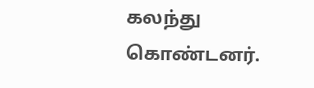கலந்து கொண்டனர்.